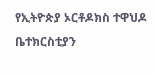የኢትዮጵያ ኦርቶዶክስ ተዋህዶ ቤተክርስቲያን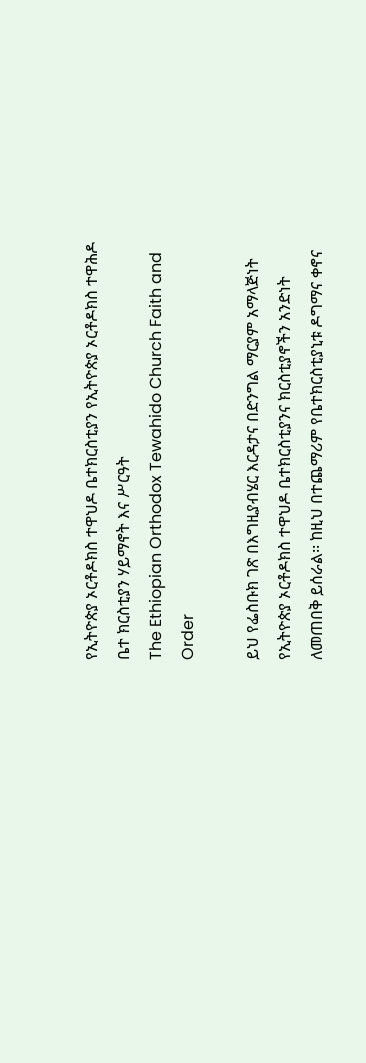የኢትዮጵያ ኦርቶዶክስ ተዋህዶ ቤተክርስቲያን የኢትዮጵያ ኦርቶዶክስ ተዋሕዶ ቤተ ክርስቲያን ሃይማኖት እና ሥርዓት
The Ethiopian Orthodox Tewahido Church Faith and Order

ይህ የፌስቡክ ገጽ በእግዚያብሄር እርዳታና በድንግል ማርያም አማላጅነት የኢትዮጵያ ኦርቶዶክስ ተዋህዶ ቤተክርስቲያንና ክርስቲያኖችን አንድነት ለመጠበቅ ይሰራል፡፡ ከዚህ በተጨማሪም የቤተክርስቲያኒቱ ዶግማና ቀኖና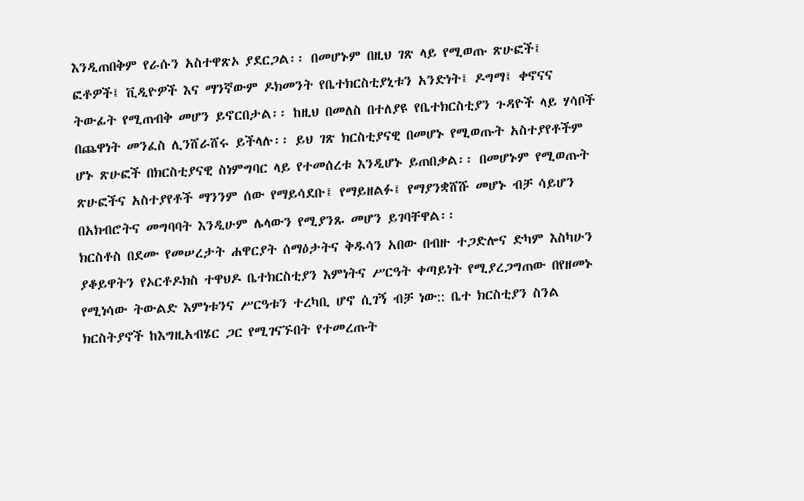እንዲጠበቅም የራሱን አስተዋጽኦ ያደርጋል፡፡ በመሆኑም በዚህ ገጽ ላይ የሚወጡ ጽሁፎች፤ ፎቶዎች፤ ቪዲዮዎች እና ማንኛውም ዶክመንት የቤተክርስቲያኒቱን አንድነት፤ ዶግማ፤ ቀኖናና ትውፊት የሚጠብቅ መሆን ይኖርበታል፡፡ ከዚህ በመለስ በተለያዩ የቤተክርስቲያን ጉዳዮች ላይ ሃሳቦች በጨዋነት መንፈስ ሊንሸራሸሩ ይችላሉ፡፡ ይህ ገጽ ክርስቲያናዊ በመሆኑ የሚወጡት አስተያየቶችም ሆኑ ጽሁፎች በክርስቲያናዊ ስነምግባር ላይ የተመሰረቱ እንዲሆኑ ይጠበቃል፡፡ በመሆኑም የሚወጡት ጽሁፎችና አስተያየቶች ማንንም ሰው የማይሳደቡ፤ የማይዘልፉ፤ የማያንቋሸሹ መሆኑ ብቻ ሳይሆን በአክብሮትና መግባባት እንዲሁም ሌላውን የሚያንጹ መሆን ይገባቸዋል፡፡
ክርስቶስ በደሙ የመሠረታት ሐዋርያት ሰማዕታትና ቅዱሳን አበው በብዙ ተጋድሎና ድካም እስካሁን ያቆይዋትን የኦርቶዶክስ ተዋህዶ ቤተክርስቲያን እምነትና ሥርዓት ቀጣይነት የሚያረጋግጠው በየዘመኑ የሚነሳው ትውልድ እምነቱንና ሥርዓቱን ተረካቢ ሆኖ ሲገኝ ብቻ ነው:: ቤተ ክርስቲያን ስንል ክርስትያኖች ከእግዚአብሄር ጋር የሚገናኙበት የተመረጡት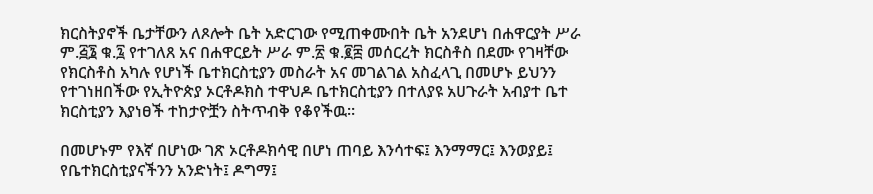ክርስትያኖች ቤታቸውን ለጾሎት ቤት አድርገው የሚጠቀሙበት ቤት አንደሆነ በሐዋርያት ሥራ ም.፭፮ ቁ.፯ የተገለጸ አና በሐዋርይት ሥራ ም.፳ ቁ.፪፰ መሰርረት ክርስቶስ በደሙ የገዛቸው የክርስቶስ አካሉ የሆነች ቤተክርስቲያን መስራት አና መገልገል አስፈላጊ በመሆኑ ይህንን የተገነዘበችው የኢትዮጵያ ኦርቶዶክስ ተዋህዶ ቤተክርስቲያን በተለያዩ አሀጉራት አብያተ ቤተ ክርስቲያን እያነፀች ተከታዮቿን ስትጥብቅ የቆየችዉ።

በመሆኑም የእኛ በሆነው ገጽ ኦርቶዶክሳዊ በሆነ ጠባይ እንሳተፍ፤ እንማማር፤ እንወያይ፤ የቤተክርስቲያናችንን አንድነት፤ ዶግማ፤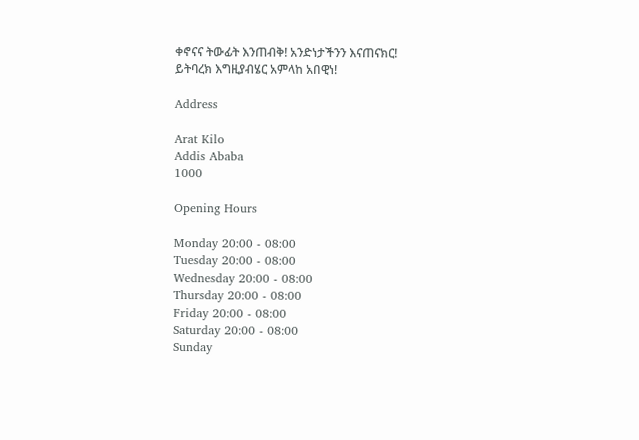ቀኖናና ትውፊት እንጠብቅ! አንድነታችንን እናጠናክር!
ይትባረክ እግዚያብሄር አምላከ አበዊነ!

Address

Arat Kilo
Addis Ababa
1000

Opening Hours

Monday 20:00 - 08:00
Tuesday 20:00 - 08:00
Wednesday 20:00 - 08:00
Thursday 20:00 - 08:00
Friday 20:00 - 08:00
Saturday 20:00 - 08:00
Sunday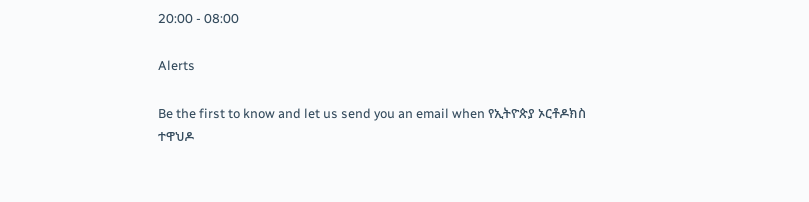20:00 - 08:00

Alerts

Be the first to know and let us send you an email when የኢትዮጵያ ኦርቶዶክስ ተዋህዶ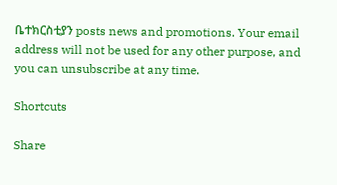ቤተክርስቲያን posts news and promotions. Your email address will not be used for any other purpose, and you can unsubscribe at any time.

Shortcuts

Share